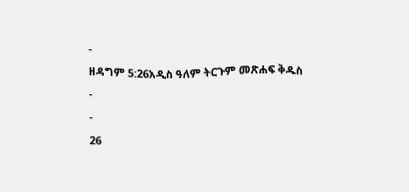-
ዘዳግም 5:26አዲስ ዓለም ትርጉም መጽሐፍ ቅዱስ
-
-
26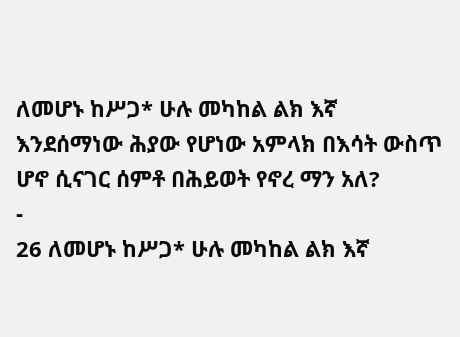ለመሆኑ ከሥጋ* ሁሉ መካከል ልክ እኛ እንደሰማነው ሕያው የሆነው አምላክ በእሳት ውስጥ ሆኖ ሲናገር ሰምቶ በሕይወት የኖረ ማን አለ?
-
26 ለመሆኑ ከሥጋ* ሁሉ መካከል ልክ እኛ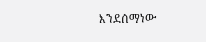እንደሰማነው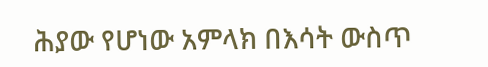ሕያው የሆነው አምላክ በእሳት ውስጥ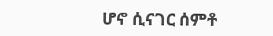ሆኖ ሲናገር ሰምቶ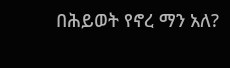በሕይወት የኖረ ማን አለ?